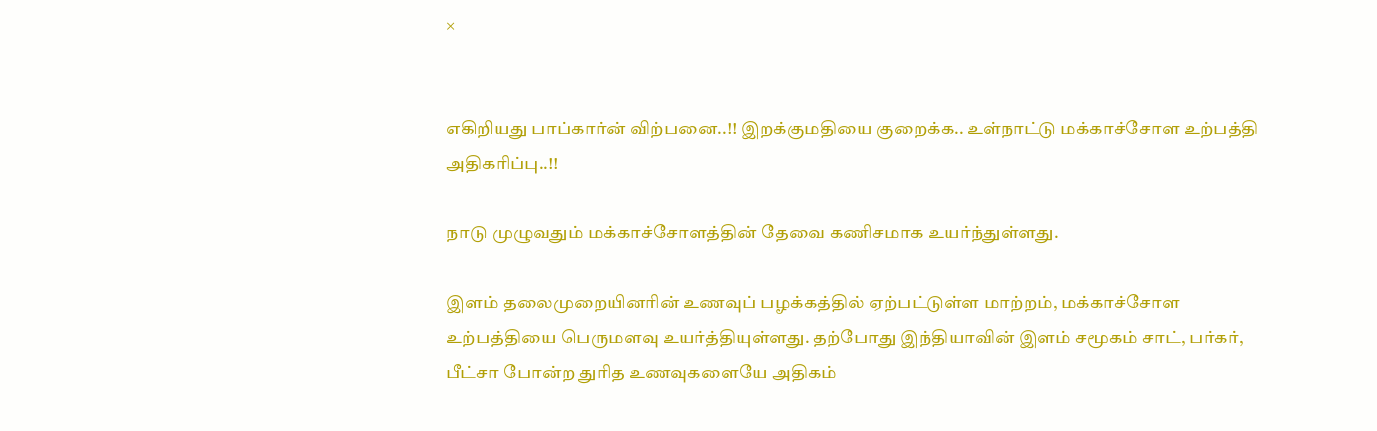×


எகிறியது பாப்கார்ன் விற்பனை..!! இறக்குமதியை குறைக்க.. உள்நாட்டு மக்காச்சோள உற்பத்தி அதிகரிப்பு..!!

நாடு முழுவதும் மக்காச்சோளத்தின் தேவை கணிசமாக உயர்ந்துள்ளது.

இளம் தலைமுறையினரின் உணவுப் பழக்கத்தில் ஏற்பட்டுள்ள மாற்றம், மக்காச்சோள உற்பத்தியை பெருமளவு உயர்த்தியுள்ளது. தற்போது இந்தியாவின் இளம் சமூகம் சாட், பர்கர், பீட்சா போன்ற துரித உணவுகளையே அதிகம்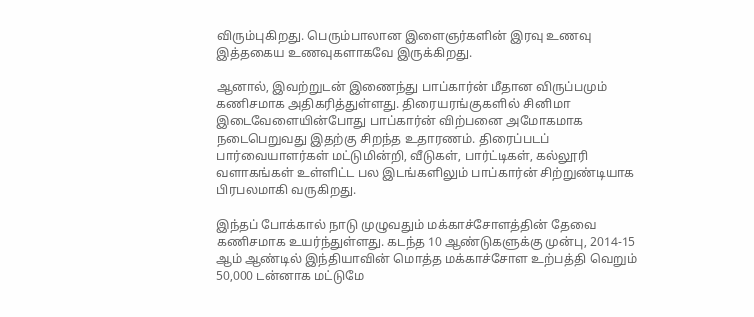விரும்புகிறது. பெரும்பாலான இளைஞர்களின் இரவு உணவு இத்தகைய உணவுகளாகவே இருக்கிறது.

ஆனால், இவற்றுடன் இணைந்து பாப்கார்ன் மீதான விருப்பமும் கணிசமாக அதிகரித்துள்ளது. திரையரங்குகளில் சினிமா இடைவேளையின்போது பாப்கார்ன் விற்பனை அமோகமாக நடைபெறுவது இதற்கு சிறந்த உதாரணம். திரைப்படப் பார்வையாளர்கள் மட்டுமின்றி, வீடுகள், பார்ட்டிகள், கல்லூரி வளாகங்கள் உள்ளிட்ட பல இடங்களிலும் பாப்கார்ன் சிற்றுண்டியாக பிரபலமாகி வருகிறது.

இந்தப் போக்கால் நாடு முழுவதும் மக்காச்சோளத்தின் தேவை கணிசமாக உயர்ந்துள்ளது. கடந்த 10 ஆண்டுகளுக்கு முன்பு, 2014-15 ஆம் ஆண்டில் இந்தியாவின் மொத்த மக்காச்சோள உற்பத்தி வெறும் 50,000 டன்னாக மட்டுமே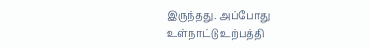இருந்தது. அப்போது உள்நாட்டு உற்பத்தி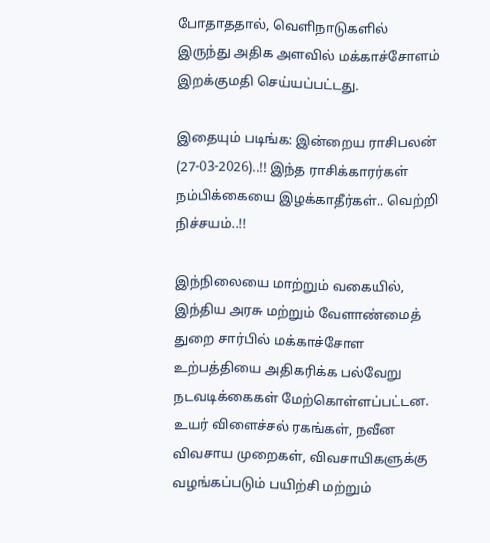போதாததால், வெளிநாடுகளில் இருந்து அதிக அளவில் மக்காச்சோளம் இறக்குமதி செய்யப்பட்டது.

இதையும் படிங்க: இன்றைய ராசிபலன் (27-03-2026)..!! இந்த ராசிக்காரர்கள் நம்பிக்கையை இழக்காதீர்கள்.. வெற்றி நிச்சயம்..!!

இந்நிலையை மாற்றும் வகையில், இந்திய அரசு மற்றும் வேளாண்மைத் துறை சார்பில் மக்காச்சோள உற்பத்தியை அதிகரிக்க பல்வேறு நடவடிக்கைகள் மேற்கொள்ளப்பட்டன. உயர் விளைச்சல் ரகங்கள், நவீன விவசாய முறைகள், விவசாயிகளுக்கு வழங்கப்படும் பயிற்சி மற்றும்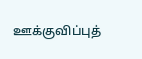ஊக்குவிப்புத்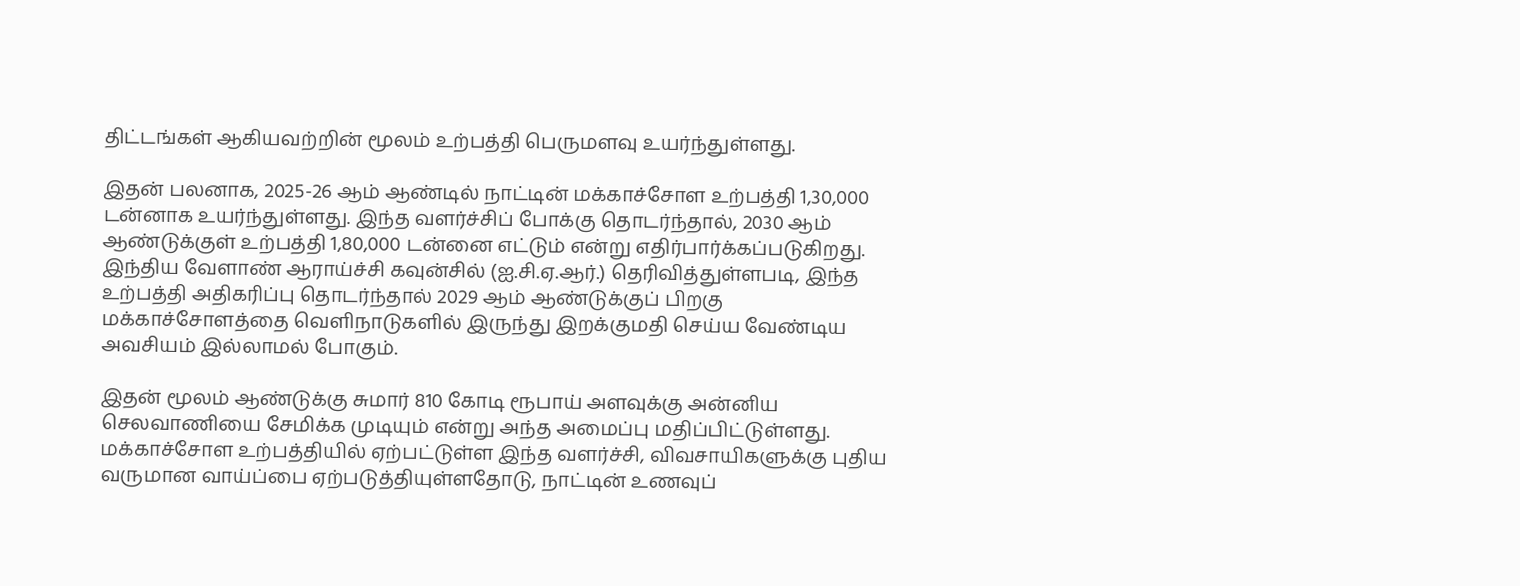திட்டங்கள் ஆகியவற்றின் மூலம் உற்பத்தி பெருமளவு உயர்ந்துள்ளது.

இதன் பலனாக, 2025-26 ஆம் ஆண்டில் நாட்டின் மக்காச்சோள உற்பத்தி 1,30,000 டன்னாக உயர்ந்துள்ளது. இந்த வளர்ச்சிப் போக்கு தொடர்ந்தால், 2030 ஆம் ஆண்டுக்குள் உற்பத்தி 1,80,000 டன்னை எட்டும் என்று எதிர்பார்க்கப்படுகிறது. இந்திய வேளாண் ஆராய்ச்சி கவுன்சில் (ஐ.சி.ஏ.ஆர்.) தெரிவித்துள்ளபடி, இந்த உற்பத்தி அதிகரிப்பு தொடர்ந்தால் 2029 ஆம் ஆண்டுக்குப் பிறகு மக்காச்சோளத்தை வெளிநாடுகளில் இருந்து இறக்குமதி செய்ய வேண்டிய அவசியம் இல்லாமல் போகும்.

இதன் மூலம் ஆண்டுக்கு சுமார் 810 கோடி ரூபாய் அளவுக்கு அன்னிய செலவாணியை சேமிக்க முடியும் என்று அந்த அமைப்பு மதிப்பிட்டுள்ளது. மக்காச்சோள உற்பத்தியில் ஏற்பட்டுள்ள இந்த வளர்ச்சி, விவசாயிகளுக்கு புதிய வருமான வாய்ப்பை ஏற்படுத்தியுள்ளதோடு, நாட்டின் உணவுப்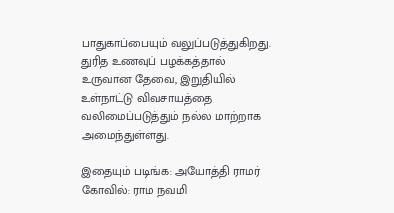பாதுகாப்பையும் வலுப்படுத்துகிறது. துரித உணவுப் பழக்கத்தால் உருவான தேவை, இறுதியில் உள்நாட்டு விவசாயத்தை வலிமைப்படுத்தும் நல்ல மாற்றாக அமைந்துள்ளது.

இதையும் படிங்க: அயோத்தி ராமர் கோவில்: ராம நவமி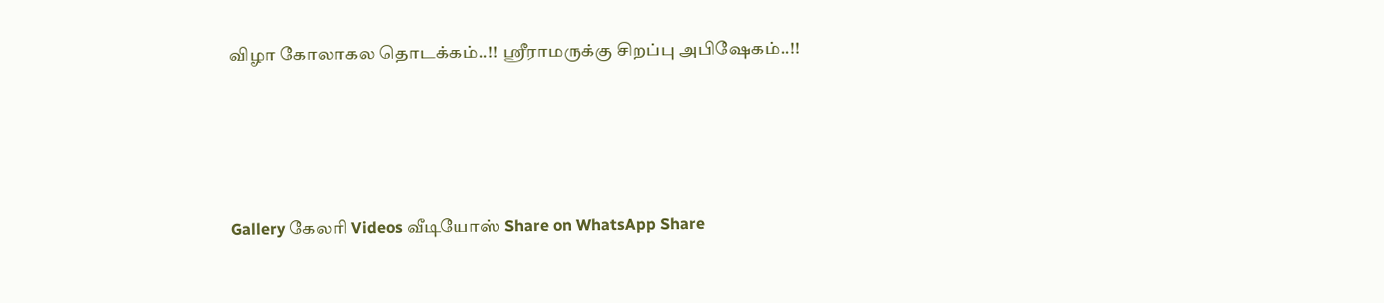விழா கோலாகல தொடக்கம்..!! ஸ்ரீராமருக்கு சிறப்பு அபிஷேகம்..!!




Gallery கேலரி Videos வீடியோஸ் Share on WhatsApp Share